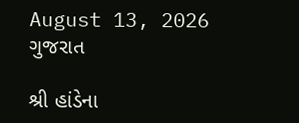August 13, 2026
ગુજરાત

શ્રી હાંડેના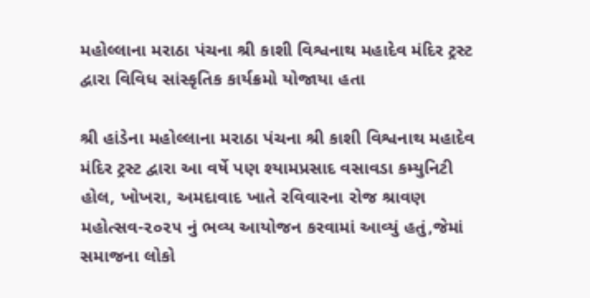મહોલ્લાના મરાઠા પંચના શ્રી કાશી વિશ્વનાથ મહાદેવ મંદિર ટ્રસ્ટ દ્વારા વિવિધ સાંસ્કૃતિક કાર્યક્રમો યોજાયા હતા

શ્રી હાંડેના મહોલ્લાના મરાઠા પંચના શ્રી કાશી વિશ્વનાથ મહાદેવ મંદિર ટ્રસ્ટ દ્વારા આ વર્ષે પણ શ્યામપ્રસાદ વસાવડા કમ્યુનિટી હોલ, ખોખરા, અમદાવાદ ખાતે રવિવારના રોજ શ્રાવણ મહોત્સવ-૨૦૨૫ નું ભવ્ય આયોજન કરવામાં આવ્યું હતું,જેમાં સમાજના લોકો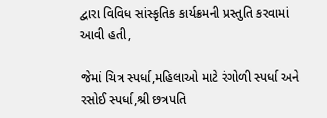દ્વારા વિવિધ સાંસ્કૃતિક કાર્યક્રમની પ્રસ્તુતિ કરવામાં આવી હતી,

જેમાં ચિત્ર સ્પર્ધા,મહિલાઓ માટે રંગોળી સ્પર્ધા અને રસોઈ સ્પર્ધા,શ્રી છત્રપતિ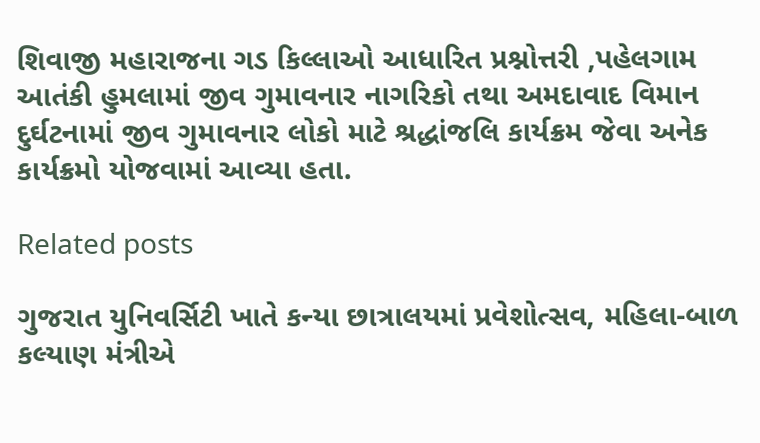શિવાજી મહારાજના ગડ કિલ્લાઓ આધારિત પ્રશ્નોત્તરી ,પહેલગામ આતંકી હુમલામાં જીવ ગુમાવનાર નાગરિકો તથા અમદાવાદ વિમાન દુર્ઘટનામાં જીવ ગુમાવનાર લોકો માટે શ્રદ્ધાંજલિ કાર્યક્રમ જેવા અનેક કાર્યક્રમો યોજવામાં આવ્યા હતા.

Related posts

ગુજરાત યુનિવર્સિટી ખાતે કન્યા છાત્રાલયમાં પ્રવેશોત્સવ, મહિલા-બાળ કલ્યાણ મંત્રીએ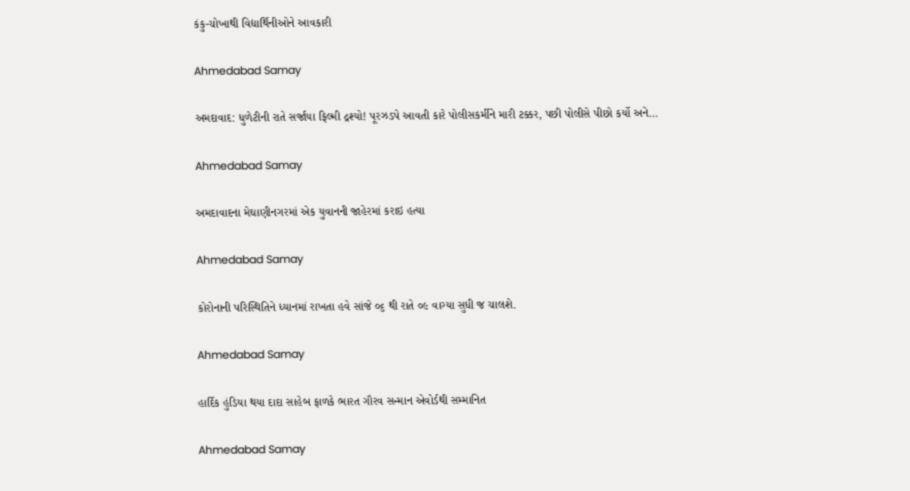કંકુ-ચોખાથી વિદ્યાર્થિનીઓને આવકારી

Ahmedabad Samay

અમદાવાદ: ધુળેટીની રાતે સર્જાયા ફિલ્મી દ્રશ્યો! પૂરઝડપે આવતી કારે પોલીસકર્મીને મારી ટક્કર, પછી પોલીસે પીછો કર્યો અને…

Ahmedabad Samay

અમદાવાદના મેઘાણીનગરમાં એક યુવાનની જાહેરમાં કરાઇ હત્યા

Ahmedabad Samay

કોરોનાની પરિસ્થિતિને ધ્યાનમાં રાખતા હવે સાંજે ૦૬ થી રાતે ૦૯ વાગ્યા સુધી જ ચાલશે.

Ahmedabad Samay

હાર્દિક હુંડિયા થયા દાદા સાહેબ ફાળકે ભારત ગૌરવ સન્માન એવોર્ડથી સમ્માનિત

Ahmedabad Samay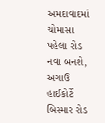અમદાવાદમાં ચોમાસા પહેલા રોડ નવા બનશે, અગાઉ હાઈકોર્ટે બિસ્માર રોડ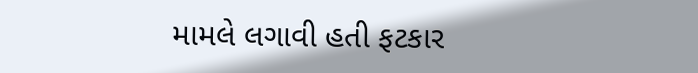મામલે લગાવી હતી ફટકાર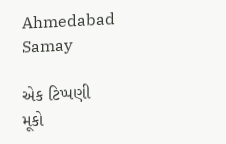Ahmedabad Samay

એક ટિપ્પણી મૂકો